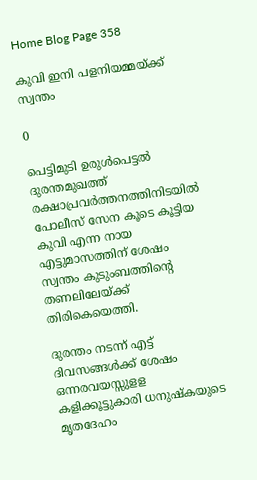Home Blog Page 358

കുവി ഇനി പളനിയമ്മയ്ക്ക് സ്വന്തം

0

പെട്ടിമുടി ഉരുള്‍പെട്ടല്‍ ദുരന്തമുഖത്ത് രക്ഷാപ്രവര്‍ത്തനത്തിനിടയില്‍ പോലീസ് സേന കൂടെ കൂട്ടിയ കുവി എന്ന നായ എട്ടുമാസത്തിന് ശേഷം സ്വന്തം കുടുംബത്തിന്‍റെ   തണലിലേയ്ക്ക് തിരികെയെത്തി.

ദുരന്തം നടന്ന് എട്ട് ദിവസങ്ങള്‍ക്ക് ശേഷം ഒന്നരവയസ്സുളള കളിക്കൂട്ടുകാരി ധനുഷ്കയുടെ മൃതദേഹം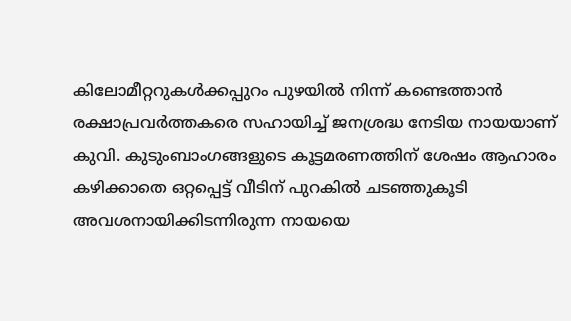കിലോമീറ്ററുകള്‍ക്കപ്പുറം പുഴയില്‍ നിന്ന് കണ്ടെത്താന്‍ രക്ഷാപ്രവര്‍ത്തകരെ സഹായിച്ച് ജനശ്രദ്ധ നേടിയ നായയാണ് കുവി. കുടുംബാംഗങ്ങളുടെ കൂട്ടമരണത്തിന് ശേഷം ആഹാരം കഴിക്കാതെ ഒറ്റപ്പെട്ട് വീടിന് പുറകില്‍ ചടഞ്ഞുകൂടി അവശനായിക്കിടന്നിരുന്ന നായയെ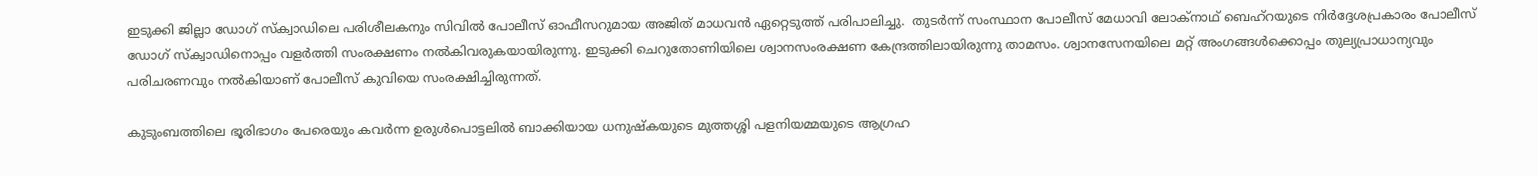ഇടുക്കി ജില്ലാ ഡോഗ് സ്ക്വാഡിലെ പരിശീലകനും സിവില്‍ പോലീസ് ഓഫീസറുമായ അജിത് മാധവന്‍ ഏറ്റെടുത്ത് പരിപാലിച്ചു.  തുടര്‍ന്ന് സംസ്ഥാന പോലീസ് മേധാവി ലോക്നാഥ് ബെഹ്റയുടെ നിര്‍ദ്ദേശപ്രകാരം പോലീസ് ഡോഗ് സ്ക്വാഡിനൊപ്പം വളര്‍ത്തി സംരക്ഷണം നല്‍കിവരുകയായിരുന്നു. ഇടുക്കി ചെറുതോണിയിലെ ശ്വാനസംരക്ഷണ കേന്ദ്രത്തിലായിരുന്നു താമസം. ശ്വാനസേനയിലെ മറ്റ് അംഗങ്ങള്‍ക്കൊപ്പം തുല്യപ്രാധാന്യവും പരിചരണവും നല്‍കിയാണ് പോലീസ് കുവിയെ സംരക്ഷിച്ചിരുന്നത്.

കുടുംബത്തിലെ ഭൂരിഭാഗം പേരെയും കവര്‍ന്ന ഉരുള്‍പൊട്ടലില്‍ ബാക്കിയായ ധനുഷ്കയുടെ മുത്തശ്ശി പളനിയമ്മയുടെ ആഗ്രഹ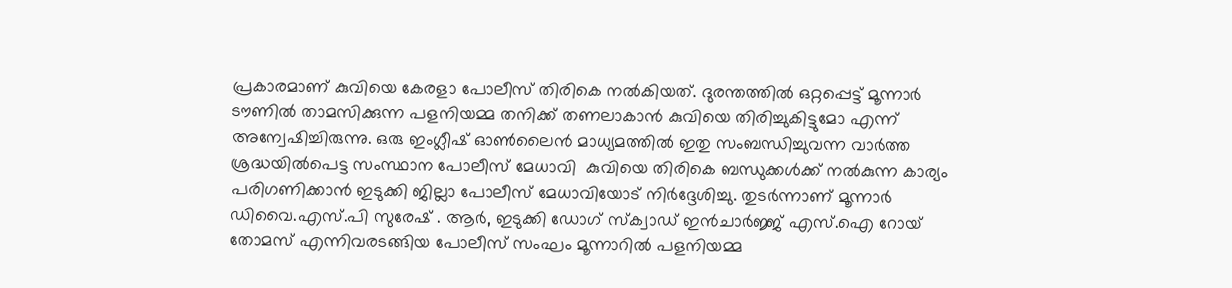പ്രകാരമാണ് കുവിയെ കേരളാ പോലീസ് തിരികെ നല്‍കിയത്. ദുരന്തത്തില്‍ ഒറ്റപ്പെട്ട് മൂന്നാര്‍ ടൗണില്‍ താമസിക്കുന്ന പളനിയമ്മ തനിക്ക് തണലാകാന്‍ കുവിയെ തിരിച്ചുകിട്ടുമോ എന്ന് അന്വേഷിച്ചിരുന്നു. ഒരു ഇംഗ്ലീഷ് ഓണ്‍ലൈന്‍ മാധ്യമത്തില്‍ ഇതു സംബന്ധിച്ചുവന്ന വാര്‍ത്ത ശ്രദ്ധയില്‍പെട്ട സംസ്ഥാന പോലീസ് മേധാവി  കുവിയെ തിരികെ ബന്ധുക്കള്‍ക്ക് നല്‍കുന്ന കാര്യം പരിഗണിക്കാന്‍ ഇടുക്കി ജില്ലാ പോലീസ് മേധാവിയോട് നിര്‍ദ്ദേശിച്ചു. തുടര്‍ന്നാണ് മൂന്നാര്‍ ഡിവൈ.എസ്.പി സുരേഷ് . ആര്‍, ഇടുക്കി ഡോഗ് സ്ക്വാഡ് ഇന്‍ചാര്‍ജ്ജ് എസ്.ഐ റോയ് തോമസ് എന്നിവരടങ്ങിയ പോലീസ് സംഘം മൂന്നാറില്‍ പളനിയമ്മ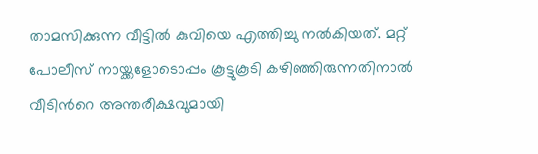താമസിക്കുന്ന വീട്ടില്‍ കുവിയെ എത്തിച്ചു നല്‍കിയത്. മറ്റ് പോലീസ് നായ്ക്കളോടൊപ്പം കൂട്ടുകൂടി കഴിഞ്ഞിരുന്നതിനാല്‍ വീടിന്‍റെ അന്തരീക്ഷവുമായി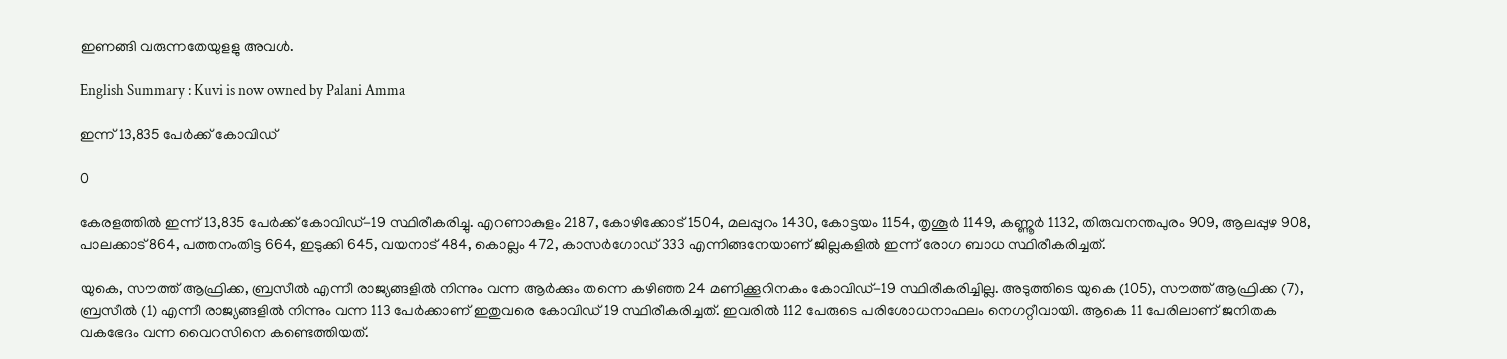ഇണങ്ങി വരുന്നതേയുളളു അവള്‍.

English Summary : Kuvi is now owned by Palani Amma

ഇന്ന് 13,835 പേര്‍ക്ക് കോവിഡ്

0

കേരളത്തില്‍ ഇന്ന് 13,835 പേര്‍ക്ക് കോവിഡ്-19 സ്ഥിരീകരിച്ചു. എറണാകുളം 2187, കോഴിക്കോട് 1504, മലപ്പുറം 1430, കോട്ടയം 1154, തൃശൂര്‍ 1149, കണ്ണൂര്‍ 1132, തിരുവനന്തപുരം 909, ആലപ്പുഴ 908, പാലക്കാട് 864, പത്തനംതിട്ട 664, ഇടുക്കി 645, വയനാട് 484, കൊല്ലം 472, കാസര്‍ഗോഡ് 333 എന്നിങ്ങനേയാണ് ജില്ലകളില്‍ ഇന്ന് രോഗ ബാധ സ്ഥിരീകരിച്ചത്.

യുകെ, സൗത്ത് ആഫ്രിക്ക, ബ്രസീല്‍ എന്നീ രാജ്യങ്ങളില്‍ നിന്നും വന്ന ആര്‍ക്കും തന്നെ കഴിഞ്ഞ 24 മണിക്കൂറിനകം കോവിഡ്-19 സ്ഥിരീകരിച്ചില്ല. അടുത്തിടെ യുകെ (105), സൗത്ത് ആഫ്രിക്ക (7), ബ്രസീല്‍ (1) എന്നീ രാജ്യങ്ങളില്‍ നിന്നും വന്ന 113 പേര്‍ക്കാണ് ഇതുവരെ കോവിഡ് 19 സ്ഥിരീകരിച്ചത്. ഇവരില്‍ 112 പേരുടെ പരിശോധനാഫലം നെഗറ്റീവായി. ആകെ 11 പേരിലാണ് ജനിതക വകഭേദം വന്ന വൈറസിനെ കണ്ടെത്തിയത്.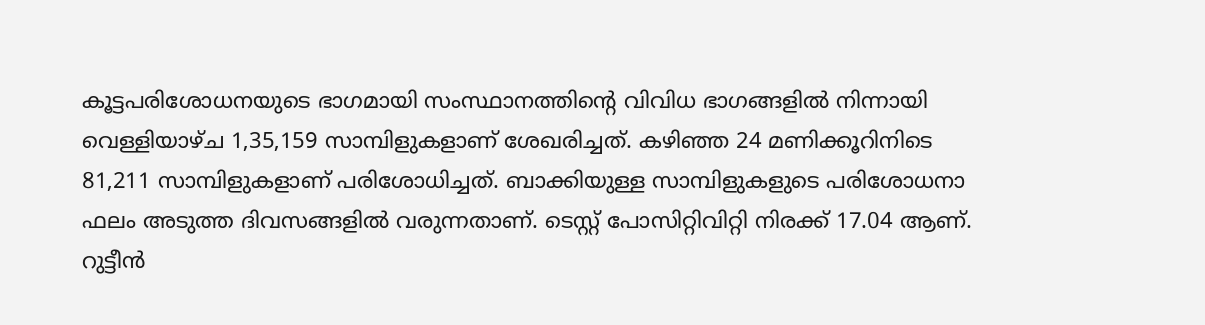കൂട്ടപരിശോധനയുടെ ഭാഗമായി സംസ്ഥാനത്തിന്റെ വിവിധ ഭാഗങ്ങളില്‍ നിന്നായി വെള്ളിയാഴ്ച 1,35,159 സാമ്പിളുകളാണ് ശേഖരിച്ചത്. കഴിഞ്ഞ 24 മണിക്കൂറിനിടെ 81,211 സാമ്പിളുകളാണ് പരിശോധിച്ചത്. ബാക്കിയുള്ള സാമ്പിളുകളുടെ പരിശോധനാ ഫലം അടുത്ത ദിവസങ്ങളില്‍ വരുന്നതാണ്. ടെസ്റ്റ് പോസിറ്റിവിറ്റി നിരക്ക് 17.04 ആണ്. റുട്ടീന്‍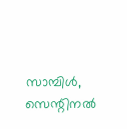സാമ്പിള്‍, സെന്റിനല്‍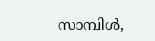സാമ്പിള്‍,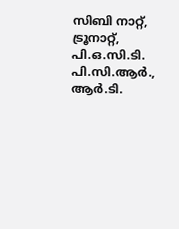സിബി നാറ്റ്, ട്രൂനാറ്റ്, പി.ഒ.സി.ടി. പി.സി.ആര്‍., ആര്‍.ടി.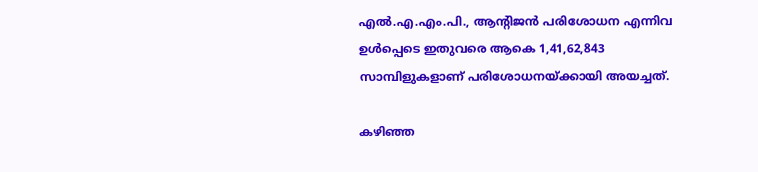എല്‍.എ.എം.പി., ആന്റിജന്‍ പരിശോധന എന്നിവ ഉള്‍പ്പെടെ ഇതുവരെ ആകെ 1,41,62,843 സാമ്പിളുകളാണ് പരിശോധനയ്ക്കായി അയച്ചത്.

കഴിഞ്ഞ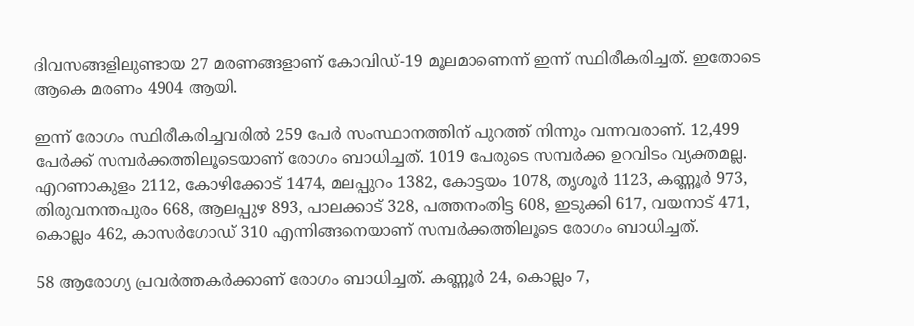ദിവസങ്ങളിലുണ്ടായ 27 മരണങ്ങളാണ് കോവിഡ്-19 മൂലമാണെന്ന് ഇന്ന് സ്ഥിരീകരിച്ചത്. ഇതോടെ ആകെ മരണം 4904 ആയി.

ഇന്ന് രോഗം സ്ഥിരീകരിച്ചവരില്‍ 259 പേര്‍ സംസ്ഥാനത്തിന് പുറത്ത് നിന്നും വന്നവരാണ്. 12,499 പേര്‍ക്ക് സമ്പര്‍ക്കത്തിലൂടെയാണ് രോഗം ബാധിച്ചത്. 1019 പേരുടെ സമ്പര്‍ക്ക ഉറവിടം വ്യക്തമല്ല. എറണാകുളം 2112, കോഴിക്കോട് 1474, മലപ്പുറം 1382, കോട്ടയം 1078, തൃശൂര്‍ 1123, കണ്ണൂര്‍ 973, തിരുവനന്തപുരം 668, ആലപ്പുഴ 893, പാലക്കാട് 328, പത്തനംതിട്ട 608, ഇടുക്കി 617, വയനാട് 471, കൊല്ലം 462, കാസര്‍ഗോഡ് 310 എന്നിങ്ങനെയാണ് സമ്പര്‍ക്കത്തിലൂടെ രോഗം ബാധിച്ചത്.

58 ആരോഗ്യ പ്രവര്‍ത്തകര്‍ക്കാണ് രോഗം ബാധിച്ചത്. കണ്ണൂര്‍ 24, കൊല്ലം 7,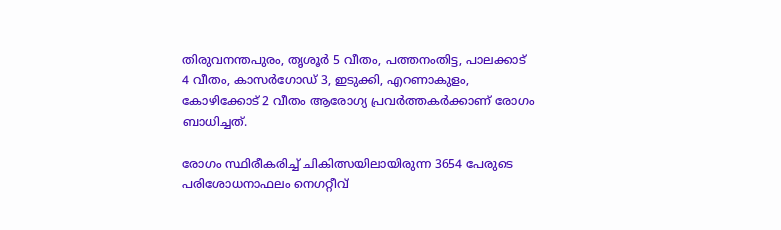തിരുവനന്തപുരം, തൃശൂര്‍ 5 വീതം, പത്തനംതിട്ട, പാലക്കാട് 4 വീതം, കാസര്‍ഗോഡ് 3, ഇടുക്കി, എറണാകുളം, കോഴിക്കോട് 2 വീതം ആരോഗ്യ പ്രവര്‍ത്തകര്‍ക്കാണ് രോഗം ബാധിച്ചത്.

രോഗം സ്ഥിരീകരിച്ച് ചികിത്സയിലായിരുന്ന 3654 പേരുടെ പരിശോധനാഫലം നെഗറ്റീവ്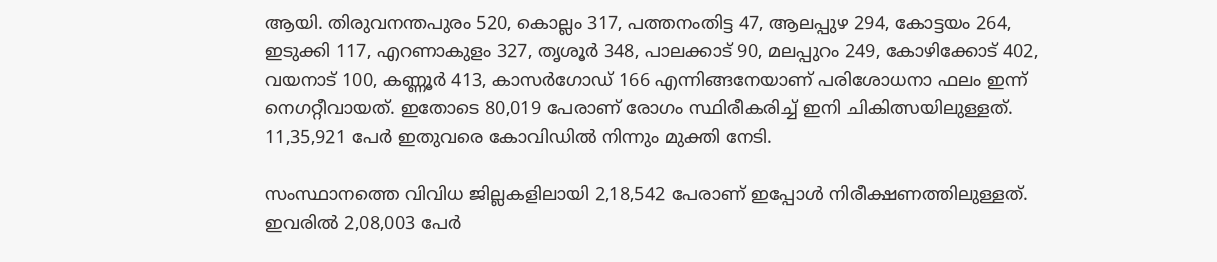ആയി. തിരുവനന്തപുരം 520, കൊല്ലം 317, പത്തനംതിട്ട 47, ആലപ്പുഴ 294, കോട്ടയം 264, ഇടുക്കി 117, എറണാകുളം 327, തൃശൂര്‍ 348, പാലക്കാട് 90, മലപ്പുറം 249, കോഴിക്കോട് 402, വയനാട് 100, കണ്ണൂര്‍ 413, കാസര്‍ഗോഡ് 166 എന്നിങ്ങനേയാണ് പരിശോധനാ ഫലം ഇന്ന് നെഗറ്റീവായത്. ഇതോടെ 80,019 പേരാണ് രോഗം സ്ഥിരീകരിച്ച് ഇനി ചികിത്സയിലുള്ളത്. 11,35,921 പേര്‍ ഇതുവരെ കോവിഡില്‍ നിന്നും മുക്തി നേടി.

സംസ്ഥാനത്തെ വിവിധ ജില്ലകളിലായി 2,18,542 പേരാണ് ഇപ്പോള്‍ നിരീക്ഷണത്തിലുള്ളത്. ഇവരില്‍ 2,08,003 പേര്‍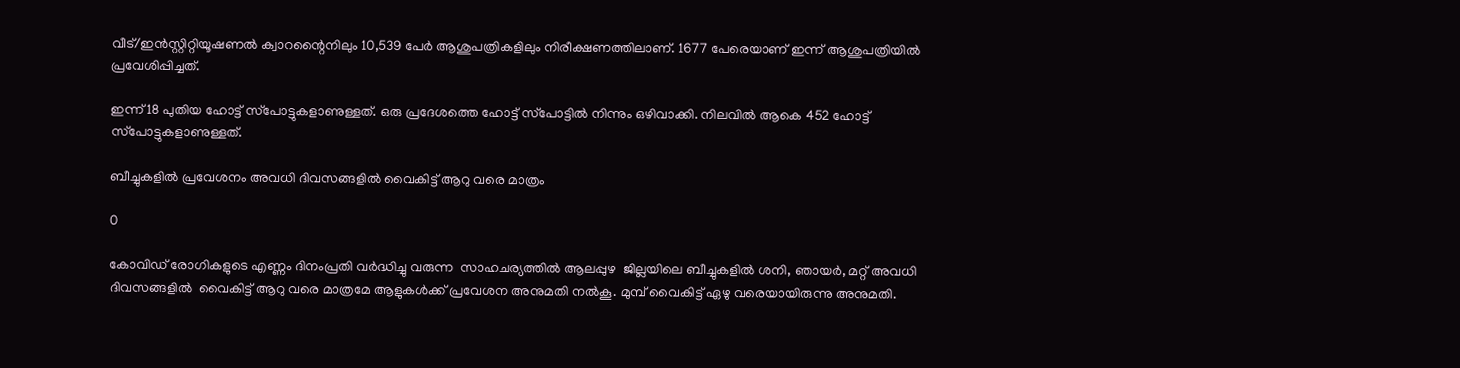വീട്/ഇന്‍സ്റ്റിറ്റിയൂഷണല്‍ ക്വാറന്റൈനിലും 10,539 പേര്‍ ആശുപത്രികളിലും നിരീക്ഷണത്തിലാണ്. 1677 പേരെയാണ് ഇന്ന് ആശുപത്രിയില്‍ പ്രവേശിപ്പിച്ചത്.

ഇന്ന് 18 പുതിയ ഹോട്ട് സ്‌പോട്ടുകളാണുള്ളത്. ഒരു പ്രദേശത്തെ ഹോട്ട് സ്‌പോട്ടില്‍ നിന്നും ഒഴിവാക്കി. നിലവില്‍ ആകെ 452 ഹോട്ട് സ്‌പോട്ടുകളാണുള്ളത്.

ബീച്ചുകളിൽ പ്രവേശനം അവധി ദിവസങ്ങളിൽ വൈകിട്ട് ആറു വരെ മാത്രം

0

കോവിഡ് രോഗികളുടെ എണ്ണം ദിനംപ്രതി വർദ്ധിച്ചു വരുന്ന  സാഹചര്യത്തിൽ ആലപ്പുഴ  ജില്ലയിലെ ബീച്ചുകളിൽ ശനി, ഞായർ, മറ്റ് അവധി ദിവസങ്ങളിൽ  വൈകിട്ട് ആറു വരെ മാത്രമേ ആളുകൾക്ക് പ്രവേശന അനുമതി നൽകൂ. മുമ്പ് വൈകിട്ട് ഏഴു വരെയായിരുന്നു അനുമതി.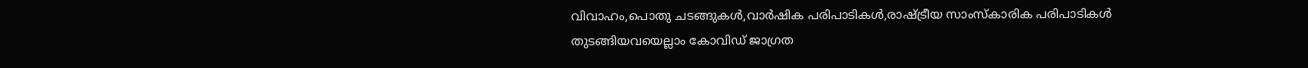വിവാഹം,പൊതു ചടങ്ങുകൾ,വാർഷിക പരിപാടികൾ,രാഷ്ട്രീയ സാംസ്കാരിക പരിപാടികൾ തുടങ്ങിയവയെല്ലാം കോവിഡ് ജാഗ്രത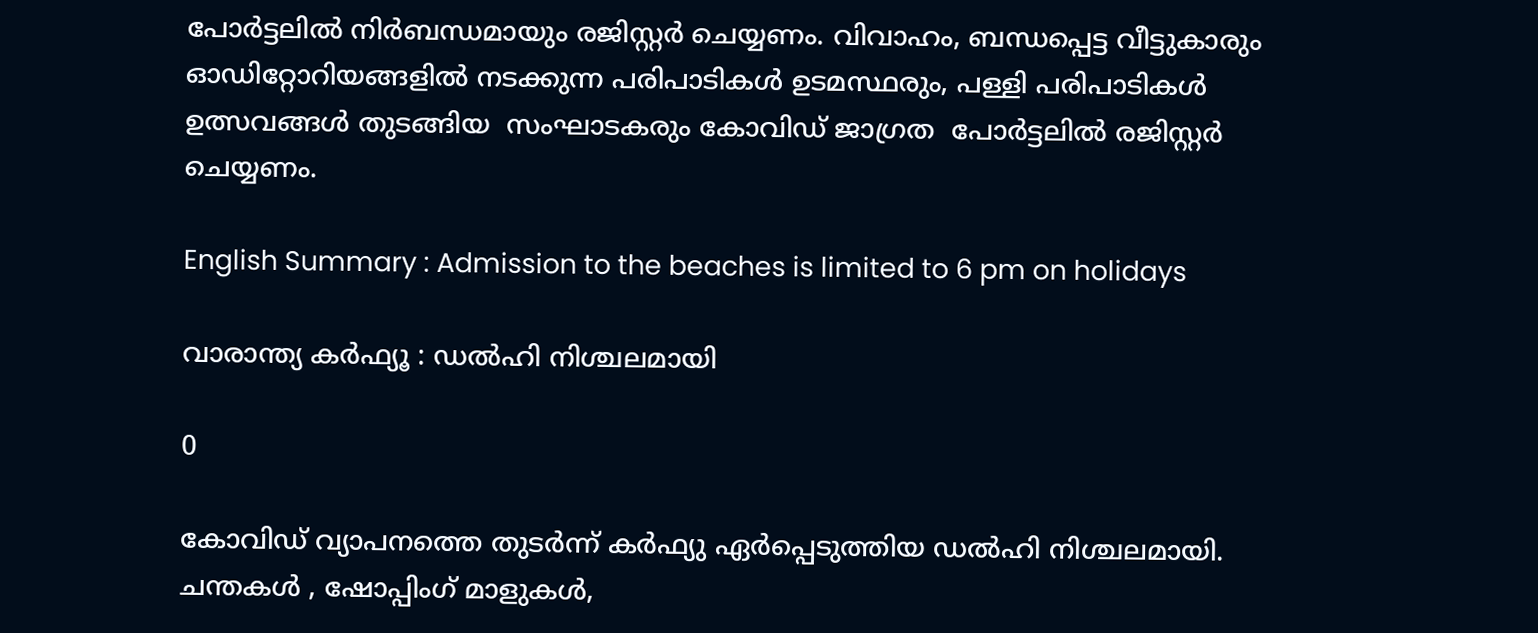പോർട്ടലിൽ നിർബന്ധമായും രജിസ്റ്റർ ചെയ്യണം. വിവാഹം, ബന്ധപ്പെട്ട വീട്ടുകാരും ഓഡിറ്റോറിയങ്ങളിൽ നടക്കുന്ന പരിപാടികൾ ഉടമസ്ഥരും, പള്ളി പരിപാടികൾ ഉത്സവങ്ങൾ തുടങ്ങിയ  സംഘാടകരും കോവിഡ് ജാഗ്രത  പോർട്ടലിൽ രജിസ്റ്റർ ചെയ്യണം.

English Summary : Admission to the beaches is limited to 6 pm on holidays

വാരാന്ത്യ കർഫ്യൂ : ഡൽഹി നിശ്ചലമായി

0

കോവിഡ് വ്യാപനത്തെ തുടർന്ന് കർഫ്യു ഏർപ്പെടുത്തിയ ഡൽഹി നിശ്ചലമായി. ചന്തകൾ , ഷോപ്പിംഗ് മാളുകൾ,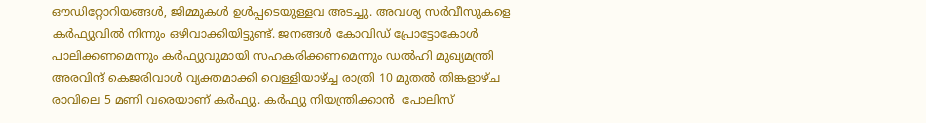ഔഡിറ്റോറിയങ്ങൾ, ജിമ്മുകൾ ഉൾപ്പടെയുള്ളവ അടച്ചു. അവശ്യ സർവീസുകളെ കർഫ്യുവിൽ നിന്നും ഒഴിവാക്കിയിട്ടുണ്ട്. ജനങ്ങൾ കോവിഡ് പ്രോട്ടോകോൾ പാലിക്കണമെന്നും കർഫ്യുവുമായി സഹകരിക്കണമെന്നും ഡൽഹി മുഖ്യമന്ത്രി അരവിന്ദ് കെജരിവാൾ വ്യക്തമാക്കി വെള്ളിയാഴ്ച്ച രാത്രി 10 മുതൽ തിങ്കളാഴ്ച രാവിലെ 5 മണി വരെയാണ് കർഫ്യു. കർഫ്യു നിയന്ത്രിക്കാൻ  പോലിസ്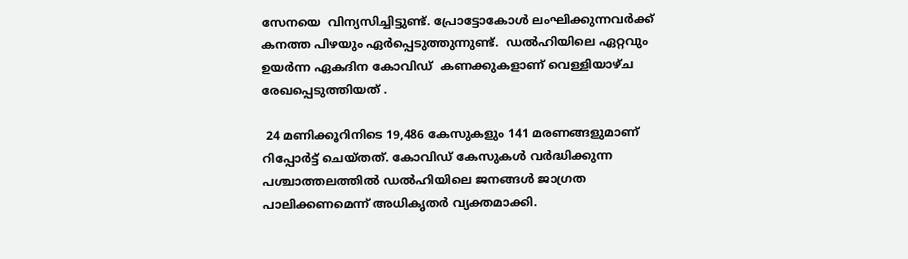സേനയെ  വിന്യസിച്ചിട്ടുണ്ട്. പ്രോട്ടോകോൾ ലംഘിക്കുന്നവർക്ക് കനത്ത പിഴയും ഏർപ്പെടുത്തുന്നുണ്ട്.  ഡൽഹിയിലെ ഏറ്റവും ഉയർന്ന ഏകദിന കോവിഡ്  കണക്കുകളാണ് വെള്ളിയാഴ്ച രേഖപ്പെടുത്തിയത് .

 24 മണിക്കൂറിനിടെ 19,486 കേസുകളും 141 മരണങ്ങളുമാണ് റിപ്പോർട്ട് ചെയ്തത്. കോവിഡ് കേസുകൾ വർദ്ധിക്കുന്ന പശ്ചാത്തലത്തിൽ ഡൽഹിയിലെ ജനങ്ങൾ ജാഗ്രത പാലിക്കണമെന്ന് അധികൃതർ വ്യക്തമാക്കി.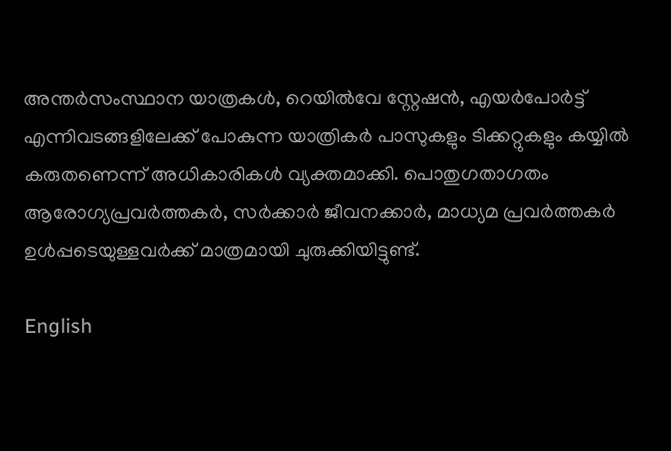അന്തർസംസ്ഥാന യാത്രകൾ, റെയിൽവേ സ്റ്റേഷൻ, എയർപോർട്ട് എന്നിവടങ്ങളിലേക്ക് പോകുന്ന യാത്രികർ പാസുകളും ടിക്കറ്റുകളും കയ്യിൽ കരുതണെന്ന് അധികാരികൾ വ്യക്തമാക്കി. പൊതുഗതാഗതം ആരോഗ്യപ്രവർത്തകർ, സർക്കാർ ജീവനക്കാർ, മാധ്യമ പ്രവർത്തകർ ഉൾപ്പടെയുള്ളവർക്ക് മാത്രമായി ചുരുക്കിയിട്ടുണ്ട്.

English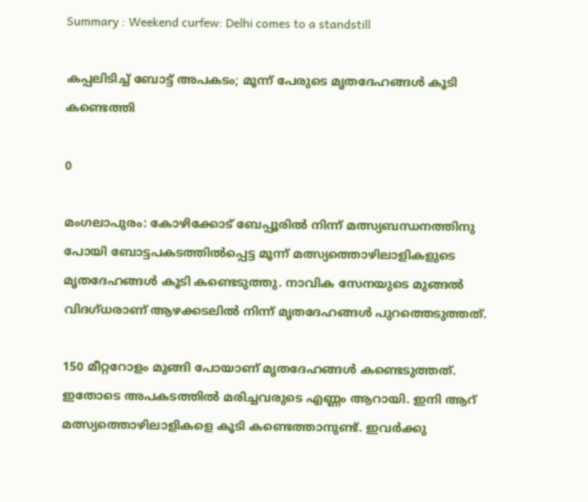Summary : Weekend curfew: Delhi comes to a standstill

കപ്പലിടിച്ച് ബോട്ട് അപകടം; മൂന്ന് പേരുടെ മൃതദേഹങ്ങള്‍ കൂടി കണ്ടെത്തി

0

മംഗലാപുരം: കോഴിക്കോട് ബേപ്പൂരിൽ നിന്ന് മത്സ്യബന്ധനത്തിനു പോയി ബോട്ടപകടത്തില്‍പ്പെട്ട മൂന്ന് മത്സ്യത്തൊഴിലാളികളുടെ മൃതദേഹങ്ങള്‍ കൂടി കണ്ടെടുത്തു. നാവിക സേനയുടെ മുങ്ങല്‍ വിദഗ്ധരാണ് ആഴക്കടലില്‍ നിന്ന് മൃതദേഹങ്ങള്‍ പുറത്തെടുത്തത്.

150 മീറ്ററോളം മുങ്ങി പോയാണ് മൃതദേഹങ്ങള്‍ കണ്ടെടുത്തത്. ഇതോടെ അപകടത്തില്‍ മരിച്ചവരുടെ എണ്ണം ആറായി. ഇനി ആറ് മത്സ്യത്തൊഴിലാളികളെ കൂടി കണ്ടെത്താനുണ്ട്. ഇവര്‍ക്കു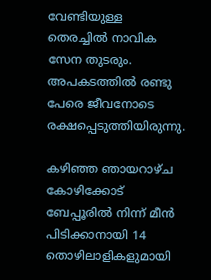വേണ്ടിയുള്ള തെരച്ചില്‍ നാവിക സേന തുടരും. അപകടത്തില്‍ രണ്ടു പേരെ ജീവനോടെ രക്ഷപ്പെടുത്തിയിരുന്നു.

കഴിഞ്ഞ ഞായറാഴ്ച കോഴിക്കോട് ബേപ്പൂരില്‍ നിന്ന് മീന്‍ പിടിക്കാനായി 14 തൊഴിലാളികളുമായി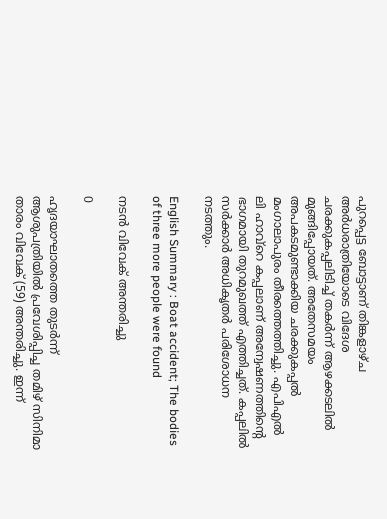പുറപ്പെട്ട ബോട്ടാണ് തിങ്കളാഴ്ച അര്‍ധരാത്രിയോടെ വിദേശ ചരക്കുകപ്പലിടിച്ച് തകര്‍ന്ന് ആഴക്കടലില്‍ മുങ്ങിപ്പോയത്. അതേസമയം അപകടമുണ്ടാക്കിയ ചരക്കുകപ്പല്‍ മംഗാലാപുരം തീരത്തെത്തിച്ചു. എപിഎല്‍ ലി ഹാവ്‌റെ കപ്പലാണ് അന്വേഷണത്തിന്റെ ഭാഗമായി തുറമുഖത്ത് എത്തിച്ചത്. കപ്പലില്‍ സര്‍ക്കാര്‍ അധികൃതര്‍ പരിശോധന നടത്തും.

English Summary : Boat accident; The bodies of three more people were found

നടൻ വിവേക് അന്തരിച്ചു

0

ഹൃദയാഘാതത്തെ തുടര്‍ന്ന് ആശുപത്രിയില്‍ പ്രവേശിപ്പിച്ച തമിഴ് സിനിമാ താരം വിവേക് (59) അന്തരിച്ചു. ഇന്ന്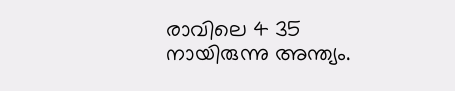രാവിലെ 4 35 നായിരുന്നു അന്ത്യം.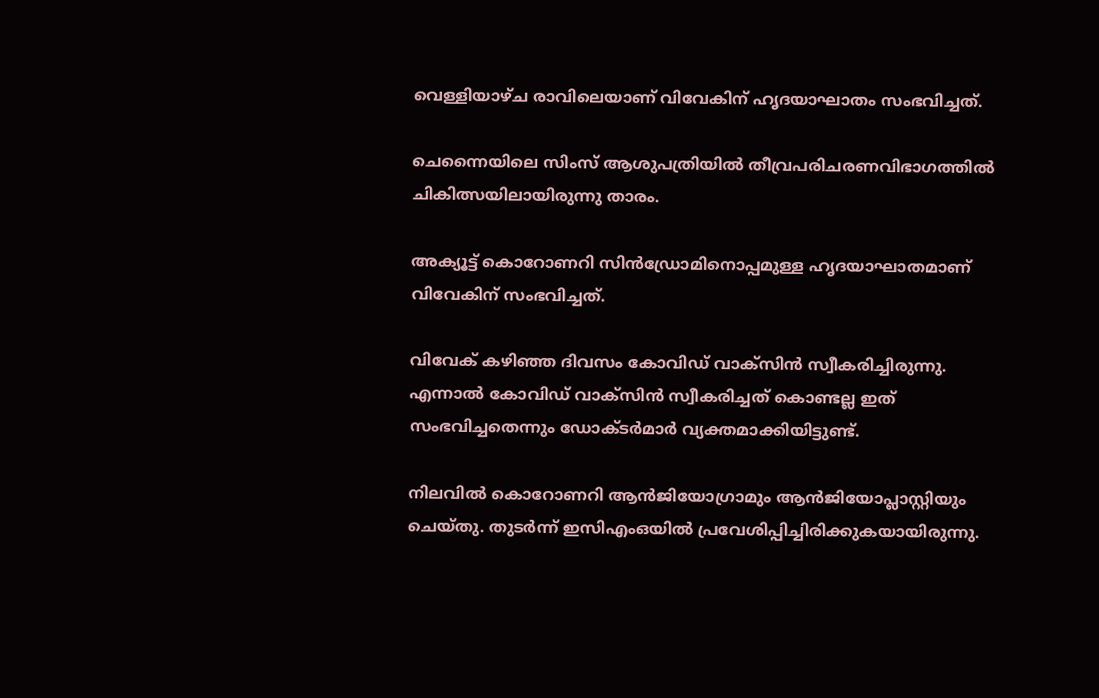വെള്ളിയാഴ്ച രാവിലെയാണ് വിവേകിന് ഹൃദയാഘാതം സംഭവിച്ചത്.

ചെന്നൈയിലെ സിംസ് ആശുപത്രിയില്‍ തീവ്രപരിചരണവിഭാഗത്തില്‍ ചികിത്സയിലായിരുന്നു താരം.

അക്യൂട്ട് കൊറോണറി സിന്‍ഡ്രോമിനൊപ്പമുള്ള ഹൃദയാഘാതമാണ് വിവേകിന് സംഭവിച്ചത്.

വിവേക് കഴിഞ്ഞ ദിവസം കോവിഡ് വാക്സിന്‍ സ്വീകരിച്ചിരുന്നു. എന്നാല്‍ കോവിഡ് വാക്സിന്‍ സ്വീകരിച്ചത് കൊണ്ടല്ല ഇത് സംഭവിച്ചതെന്നും ഡോക്ടര്‍മാര്‍ വ്യക്തമാക്കിയിട്ടുണ്ട്.

നിലവില്‍ കൊറോണറി ആന്‍ജിയോഗ്രാമും ആന്‍ജിയോപ്ലാസ്റ്റിയും ചെയ്തു. തുടര്‍ന്ന് ഇസിഎംഒയില്‍ പ്രവേശിപ്പിച്ചിരിക്കുകയായിരുന്നു.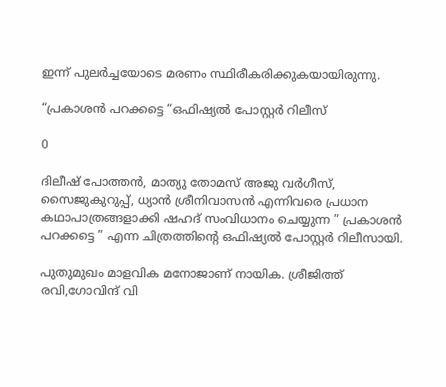ഇന്ന് പുലര്‍ച്ചയോടെ മരണം സ്ഥിരീകരിക്കുകയായിരുന്നു.

“പ്രകാശൻ പറക്കട്ടെ “ഒഫിഷ്യൽ പോസ്റ്റർ റിലീസ്

0

ദിലീഷ് പോത്തൻ, മാത്യു തോമസ് അജു വർഗീസ്, സൈജുകുറുപ്പ്, ധ്യാൻ ശ്രീനിവാസൻ എന്നിവരെ പ്രധാന കഥാപാത്രങ്ങളാക്കി ഷഹദ് സംവിധാനം ചെയ്യുന്ന ” പ്രകാശൻ പറക്കട്ടെ ” എന്ന ചിത്രത്തിന്റെ ഒഫിഷ്യൽ പോസ്റ്റർ റിലീസായി.

പുതുമുഖം മാളവിക മനോജാണ് നായിക. ശ്രീജിത്ത് രവി,ഗോവിന്ദ് വി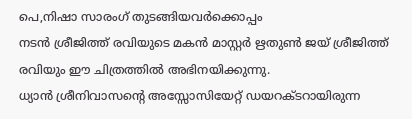പെ,നിഷാ സാരംഗ് തുടങ്ങിയവർക്കൊപ്പം
നടന്‍ ശ്രീജിത്ത് രവിയുടെ മകന്‍ മാസ്റ്റര്‍ ഋതുണ്‍ ജയ് ശ്രീജിത്ത് രവിയും ഈ ചിത്രത്തിൽ അഭിനയിക്കുന്നു.
ധ്യാന്‍ ശ്രീനിവാസന്റെ അസ്സോസിയേറ്റ് ഡയറക്ടറായിരുന്ന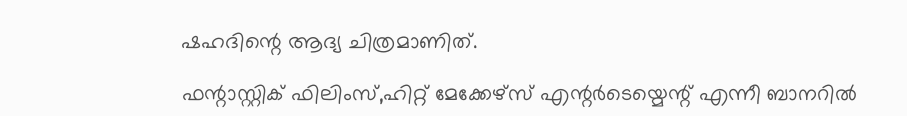ഷഹദിന്റെ ആദ്യ ചിത്രമാണിത്.

ഫന്റാസ്റ്റിക് ഫിലിംസ്,ഹിറ്റ് മേക്കേഴ്സ് എന്റര്‍ടെയ്മെന്റ് എന്നീ ബാനറിൽ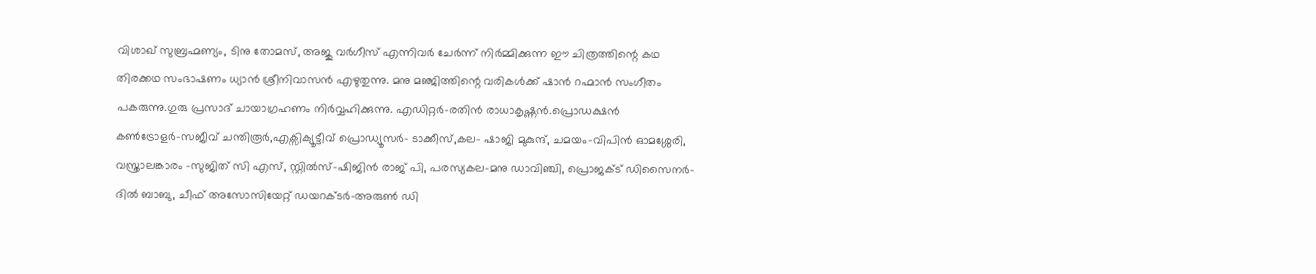വിശാഖ് സുബ്രഹ്മണ്യം, ടിനു തോമസ്, അജു വർഗീസ് എന്നിവർ ചേർന്ന് നിർമ്മിക്കുന്ന ഈ ചിത്രത്തിന്റെ കഥ തിരക്കഥ സംഭാഷണം ധ്യാന്‍ ശ്രീനിവാസന്‍ എഴുതുന്നു. മനു മഞ്ജിത്തിന്റെ വരികൾക്ക് ഷാൻ റഹ്മാൻ സംഗീതം പകരുന്നു.ഗുരു പ്രസാദ് ചായാഗ്രഹണം നിര്‍വ്വഹിക്കുന്നു. എഡിറ്റർ-രതിൻ രാധാകൃഷ്ണൻ.പ്രൊഡക്ഷന്‍ കണ്‍ട്രോളര്‍-സജീവ് ചന്തിരൂര്‍,എക്സിക്യൂട്ടീവ് പ്രൊഡ്യൂസര്‍- ടാക്കീസ്,കല- ഷാജി മുകുന്ദ്, ചമയം-വിപിൻ ഓമശ്ശേരി, വസ്ത്രാലങ്കാരം -സുജിത് സി എസ്, സ്റ്റിൽസ്-ഷിജിൻ രാജ് പി, പരസ്യകല-മനു ഡാവിഞ്ചി, പ്രൊജക്ട് ഡിസൈനർ- ദിൽ ബാബു, ചീഫ് അസോസിയേറ്റ് ഡയറക്ടര്‍-അരുണ്‍ ഡി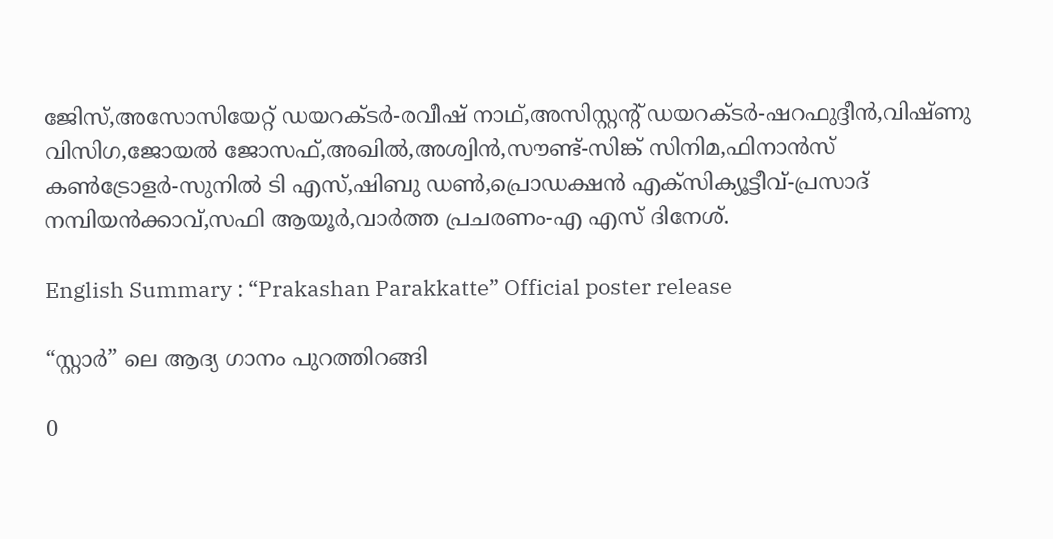ജേിസ്,അസോസിയേറ്റ് ഡയറക്ടര്‍-രവീഷ് നാഥ്,അസിസ്റ്റന്റ് ഡയറക്ടര്‍-ഷറഫുദ്ദീന്‍,വിഷ്ണു വിസിഗ,ജോയല്‍ ജോസഫ്,അഖില്‍,അശ്വിന്‍,സൗണ്ട്-സിങ്ക് സിനിമ,ഫിനാന്‍സ് കണ്‍ട്രോളര്‍-സുനില്‍ ടി എസ്,ഷിബു ഡണ്‍,പ്രൊഡക്ഷന്‍ എക്സിക്യൂട്ടീവ്-പ്രസാദ് നമ്പിയന്‍ക്കാവ്,സഫി ആയൂർ,വാർത്ത പ്രചരണം-എ എസ് ദിനേശ്.

English Summary : “Prakashan Parakkatte” Official poster release

“സ്റ്റാർ” ലെ ആദ്യ ഗാനം പുറത്തിറങ്ങി

0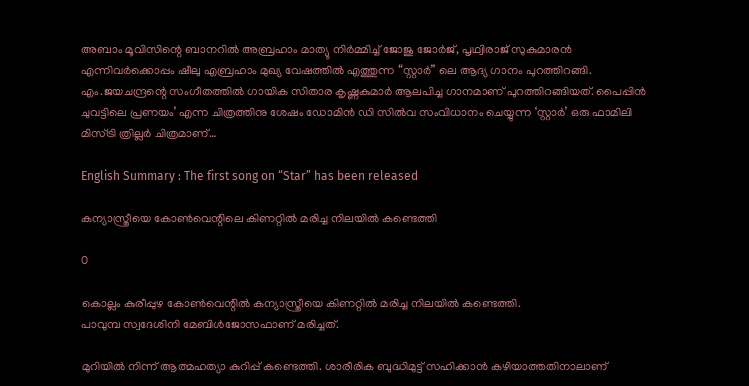അബാം മൂവിസിന്റെ ബാനറിൽ അബ്രഹാം മാത്യു നിർമ്മിച്ച് ജോജു ജോർജ്, പൃഥ്വിരാജ് സുകുമാരൻ എന്നിവർക്കൊപ്പം ഷീലു എബ്രഹാം മുഖ്യ വേഷത്തിൽ എത്തുന്ന “സ്റ്റാർ” ലെ ആദ്യ ഗാനം പുറത്തിറങ്ങി. എം.ജയചന്ദ്രന്റെ സംഗീതത്തിൽ ഗായിക സിതാര കൃഷ്ണകുമാർ ആലപിച്ച ഗാനമാണ് പുറത്തിറങ്ങിയത്. പൈപ്പിന്‍ ചുവട്ടിലെ പ്രണയം’ എന്ന ചിത്രത്തിനു ശേഷം ഡോമിന്‍ ഡി സില്‍വ സംവിധാനം ചെയ്യുന്ന ‘സ്റ്റാര്‍’ ഒരു ഫാമിലി മിസ്ട്രി ത്രില്ലർ ചിത്രമാണ്…

English Summary : The first song on “Star” has been released

കന്യാസ്ത്രീയെ കോൺവെന്റിലെ കിണറ്റിൽ മരിച്ച നിലയിൽ കണ്ടെത്തി

0

കൊല്ലം കുരീപ്പുഴ കോൺവെന്റിൽ കന്യാസ്ത്രീയെ കിണറ്റിൽ മരിച്ച നിലയിൽ കണ്ടെത്തി.
പാവുമ്പ സ്വദേശിനി മേബിൾജോസഫാണ് മരിച്ചത്.

മുറിയിൽ നിന്ന് ആത്മഹത്യാ കുറിപ്പ് കണ്ടെത്തി. ശാരീരിക ബുദ്ധിമുട്ട് സഹിക്കാൻ കഴിയാത്തതിനാലാണ്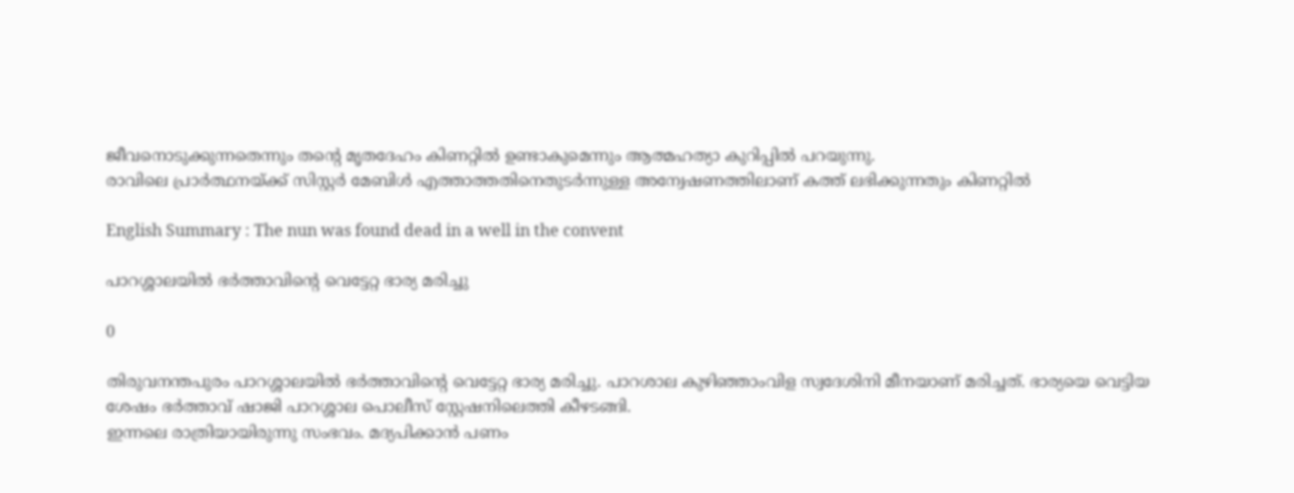ജീവനൊടുക്കുന്നതെന്നും തന്റെ മൃതദേഹം കിണറ്റിൽ ഉണ്ടാകുമെന്നും ആത്മഹത്യാ കുറിപ്പിൽ പറയുന്നു.
രാവിലെ പ്രാർത്ഥനയ്ക്ക് സിസ്റ്റർ മേബിൾ എത്താത്തതിനെതുടർന്നുള്ള അന്വേഷണത്തിലാണ് കത്ത് ലഭിക്കുന്നതും കിണറ്റിൽ

English Summary : The nun was found dead in a well in the convent

പാറശ്ശാലയിൽ ഭർത്താവിന്റെ വെട്ടേറ്റ ഭാര്യ മരിച്ചു

0

തിരുവനന്തപുരം പാറശ്ശാലയിൽ ഭർത്താവിന്റെ വെട്ടേറ്റ ഭാര്യ മരിച്ചു. പാറശാല കുഴിഞ്ഞാംവിള സ്വദേശിനി മീനയാണ് മരിച്ചത്. ഭാര്യയെ വെട്ടിയ ശേഷം ഭർത്താവ് ഷാജി പാറശ്ശാല പൊലീസ് സ്റ്റേഷനിലെത്തി കീഴടങ്ങി.
ഇന്നലെ രാത്രിയായിരുന്നു സംഭവം. മദ്യപിക്കാൻ പണം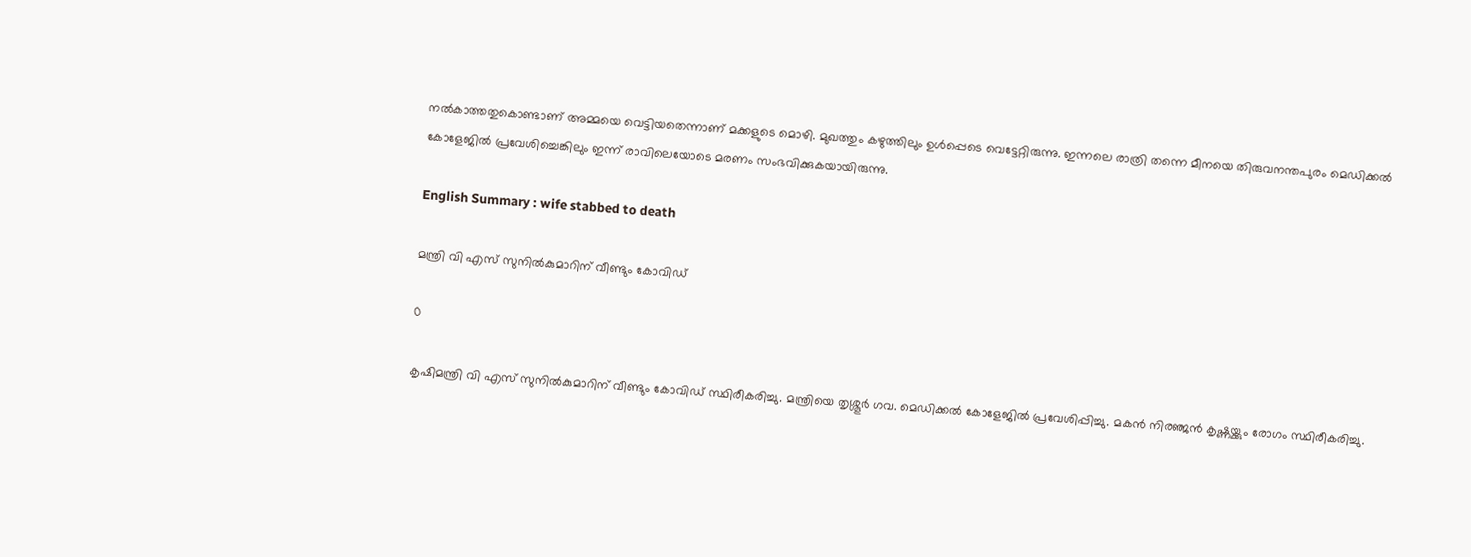നൽകാത്തതുകൊണ്ടാണ് അമ്മയെ വെട്ടിയതെന്നാണ് മക്കളുടെ മൊഴി. മുഖത്തും കഴുത്തിലും ഉൾപ്പെടെ വെട്ടേറ്റിരുന്നു. ഇന്നലെ രാത്രി തന്നെ മീനയെ തിരുവനന്തപുരം മെഡിക്കൽ കോളേജിൽ പ്രവേശിച്ചെങ്കിലും ഇന്ന് രാവിലെയോടെ മരണം സംഭവിക്കുകയായിരുന്നു.

English Summary : wife stabbed to death

മന്ത്രി വി എസ് സുനിൽകുമാറിന് വീണ്ടും കോവിഡ്

0

കൃഷിമന്ത്രി വി എസ് സുനിൽകുമാറിന് വീണ്ടും കോവിഡ് സ്ഥിരീകരിച്ചു. മന്ത്രിയെ തൃശ്ശൂർ ഗവ. മെഡിക്കൽ കോളേജിൽ പ്രവേശിപ്പിച്ചു. മകൻ നിരഞ്ജൻ കൃഷ്ണയ്ക്കും രോഗം സ്ഥിരീകരിച്ചു.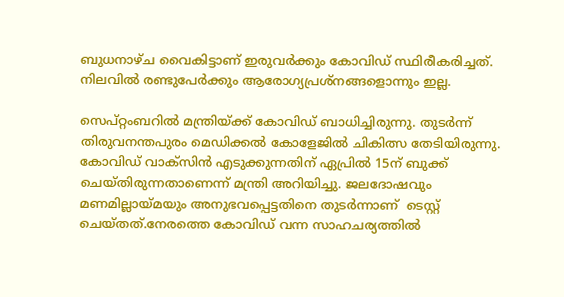ബുധനാഴ്‌ച വൈകിട്ടാണ് ഇരുവർക്കും കോവിഡ് സ്ഥിരീകരിച്ചത്. നിലവിൽ രണ്ടുപേർക്കും ആരോഗ്യപ്രശ്നങ്ങളൊന്നും ഇല്ല.

സെപ്റ്റംബറിൽ മന്ത്രിയ്ക്ക് കോവിഡ് ബാധിച്ചിരുന്നു. തുടർന്ന് തിരുവനന്തപുരം മെഡിക്കൽ കോളേജിൽ ചികിത്സ തേടിയിരുന്നു.
കോവിഡ് വാക്സിൻ എടുക്കുന്നതിന് ഏപ്രിൽ 15ന് ബുക്ക് ചെയ്തിരുന്നതാണെന്ന്‌ മന്ത്രി അറിയിച്ചു. ജലദോഷവും മണമില്ലായ്മയും അനുഭവപ്പെട്ടതിനെ തുടർന്നാണ്  ടെസ്റ്റ് ചെയ്തത്.നേരത്തെ കോവിഡ് വന്ന സാഹചര്യത്തിൽ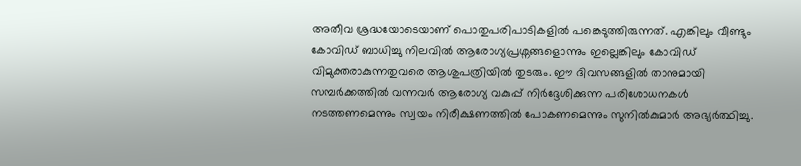അതീവ ശ്രദ്ധയോടെയാണ് പൊതുപരിപാടികളിൽ പങ്കെടുത്തിരുന്നത്. എങ്കിലും വീണ്ടും കോവിഡ് ബാധിച്ചു നിലവിൽ ആരോഗ്യപ്രശ്നങ്ങളൊന്നും ഇല്ലെങ്കിലും കോവിഡ് വിമുക്തരാകുന്നതുവരെ ആശുപത്രിയിൽ തുടരും. ഈ ദിവസങ്ങളിൽ താനുമായി  സമ്പർക്കത്തിൽ വന്നവർ ആരോഗ്യ വകുപ്പ് നിർദ്ദേശിക്കുന്ന പരിശോധനകൾ നടത്തണമെന്നും സ്വയം നിരീക്ഷണത്തിൽ പോകണമെന്നും സുനിൽകുമാർ അഭ്യർത്ഥിച്ചു.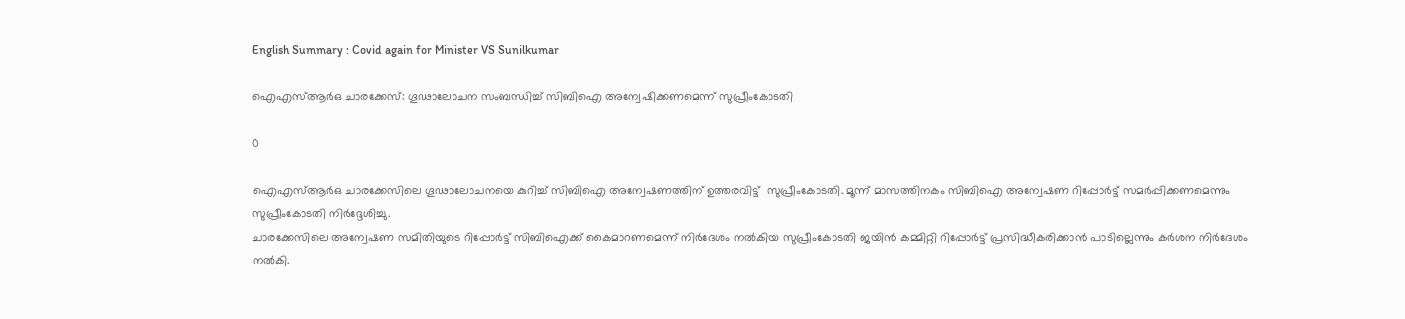English Summary : Covid again for Minister VS Sunilkumar

ഐഎസ്ആര്‍ഒ ചാരക്കേസ്: ഗൂഢാലോചന സംബന്ധിച്ച് സിബിഐ അന്വേഷിക്കണമെന്ന് സുപ്രീംകോടതി

0

ഐഎസ്ആര്‍ഒ ചാരക്കേസിലെ ഗൂഢാലോചനയെ കുറിച്ച് സിബിഐ അന്വേഷണത്തിന് ഉത്തരവിട്ട്  സുപ്രീംകോടതി. മൂന്ന് മാസത്തിനകം സിബിഐ അന്വേഷണ റിപ്പോര്‍ട്ട് സമര്‍പ്പിക്കണമെന്നും സുപ്രീംകോടതി നിര്‍ദ്ദേശിച്ചു.
ചാരക്കേസിലെ അന്വേഷണ സമിതിയുടെ റിപ്പോര്‍ട്ട് സിബിഐക്ക് കൈമാറണമെന്ന് നിര്‍ദേശം നല്‍കിയ സുപ്രീംകോടതി ജയിന്‍ കമ്മിറ്റി റിപ്പോര്‍ട്ട് പ്രസിദ്ധീകരിക്കാന്‍ പാടില്ലെന്നും കര്‍ശന നിര്‍ദേശം നല്‍കി.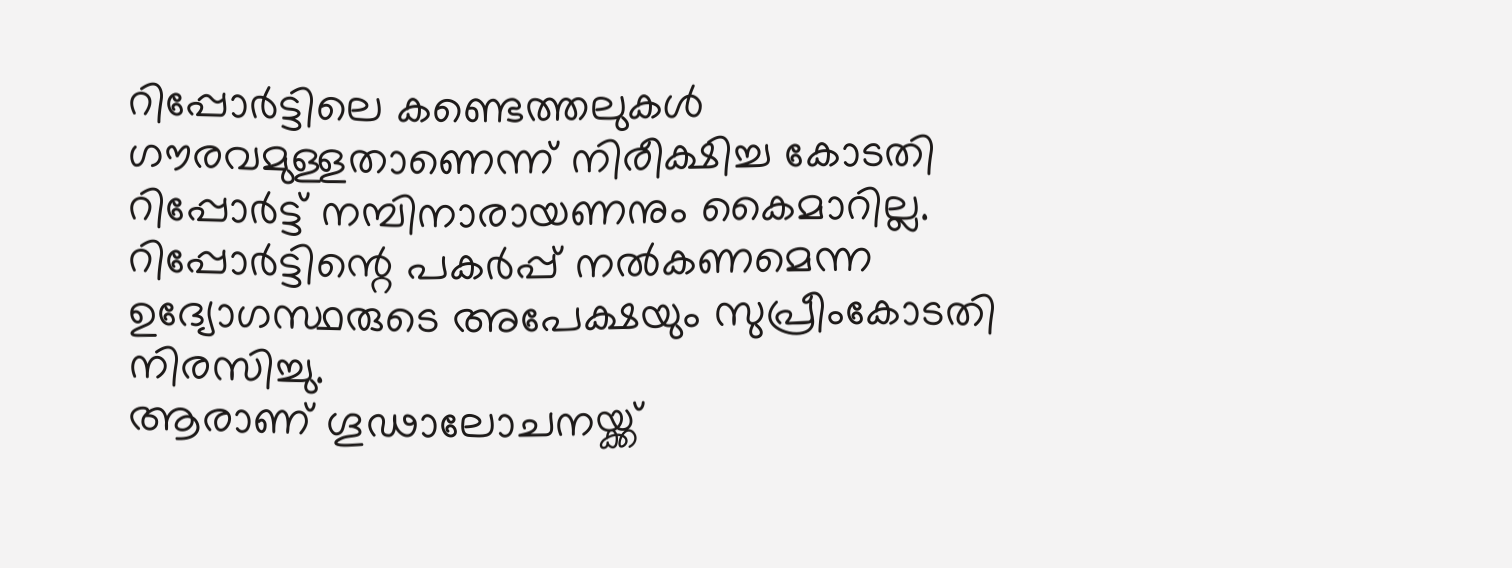റിപ്പോര്‍ട്ടിലെ കണ്ടെത്തലുകള്‍ ഗൗരവമുള്ളതാണെന്ന് നിരീക്ഷിച്ച കോടതി റിപ്പോര്‍ട്ട് നമ്പിനാരായണനും കൈമാറില്ല. റിപ്പോര്‍ട്ടിന്റെ പകര്‍പ്പ് നല്‍കണമെന്ന ഉദ്യോഗസ്ഥരുടെ അപേക്ഷയും സുപ്രീംകോടതി നിരസിച്ചു.
ആരാണ് ഗൂഢാലോചനയ്ക്ക്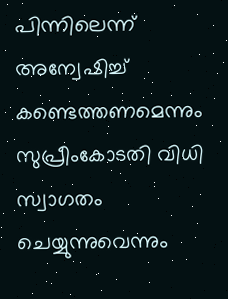പിന്നിലെന്ന് അന്വേഷിച്ച് കണ്ടെത്തണമെന്നും സുപ്രീംകോടതി വിധി സ്വാഗതം ചെയ്യുന്നുവെന്നും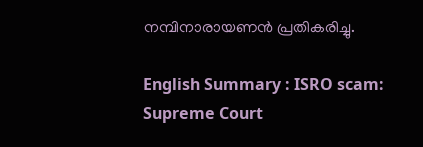നമ്പിനാരായണന്‍ പ്രതികരിച്ചു.

English Summary : ISRO scam: Supreme Court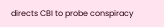directs CBI to probe conspiracy